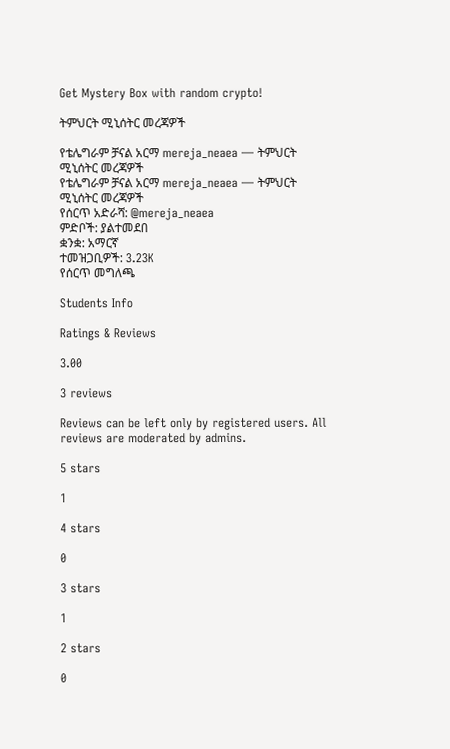Get Mystery Box with random crypto!

ትምህርት ሚኒሰትር መረጃዎች

የቴሌግራም ቻናል አርማ mereja_neaea — ትምህርት ሚኒሰትር መረጃዎች
የቴሌግራም ቻናል አርማ mereja_neaea — ትምህርት ሚኒሰትር መረጃዎች
የሰርጥ አድራሻ: @mereja_neaea
ምድቦች: ያልተመደበ
ቋንቋ: አማርኛ
ተመዝጋቢዎች: 3.23K
የሰርጥ መግለጫ

Students Info

Ratings & Reviews

3.00

3 reviews

Reviews can be left only by registered users. All reviews are moderated by admins.

5 stars

1

4 stars

0

3 stars

1

2 stars

0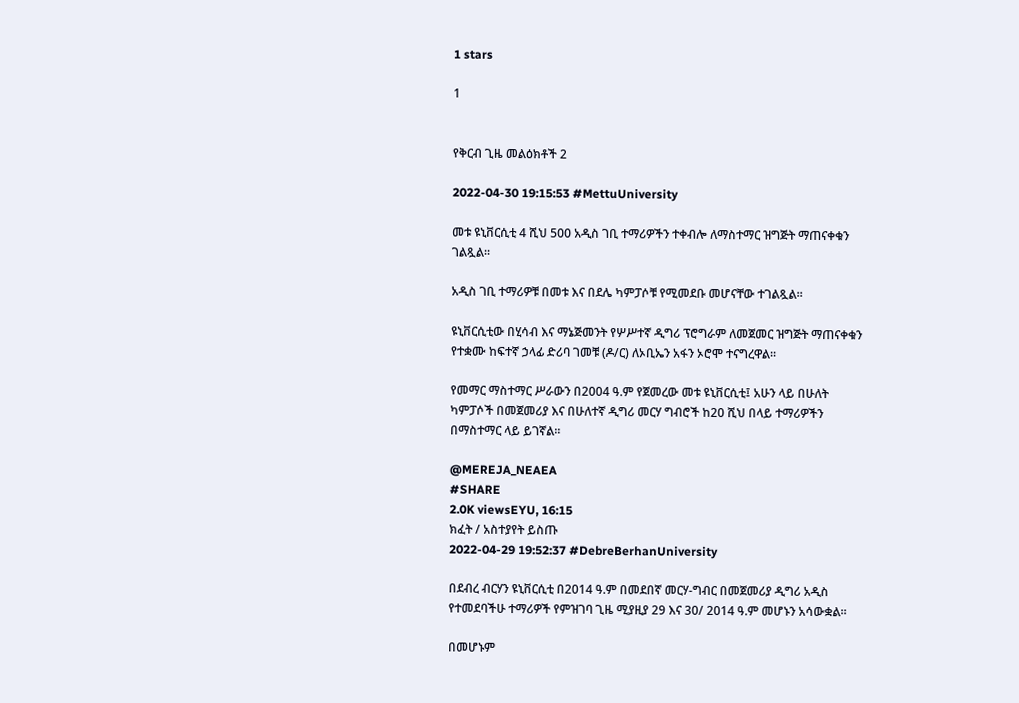1 stars

1


የቅርብ ጊዜ መልዕክቶች 2

2022-04-30 19:15:53 #MettuUniversity

መቱ ዩኒቨርሲቲ 4 ሺህ 500 አዲስ ገቢ ተማሪዎችን ተቀብሎ ለማስተማር ዝግጅት ማጠናቀቁን ገልጿል።

አዲስ ገቢ ተማሪዎቹ በመቱ እና በደሌ ካምፓሶቹ የሚመደቡ መሆናቸው ተገልጿል።

ዩኒቨርሲቲው በሂሳብ እና ማኔጅመንት የሦሥተኛ ዲግሪ ፕሮግራም ለመጀመር ዝግጅት ማጠናቀቁን የተቋሙ ከፍተኛ ኃላፊ ድሪባ ገመቹ (ዶ/ር) ለኦቢኤን አፋን ኦሮሞ ተናግረዋል።

የመማር ማስተማር ሥራውን በ2004 ዓ.ም የጀመረው መቱ ዩኒቨርሲቲ፤ አሁን ላይ በሁለት ካምፓሶች በመጀመሪያ እና በሁለተኛ ዲግሪ መርሃ ግብሮች ከ20 ሺህ በላይ ተማሪዎችን በማስተማር ላይ ይገኛል።

@MEREJA_NEAEA
#SHARE
2.0K viewsEYU, 16:15
ክፈት / አስተያየት ይስጡ
2022-04-29 19:52:37 #DebreBerhanUniversity

በደብረ ብርሃን ዩኒቨርሲቲ በ2014 ዓ.ም በመደበኛ መርሃ-ግብር በመጀመሪያ ዲግሪ አዲስ የተመደባችሁ ተማሪዎች የምዝገባ ጊዜ ሚያዚያ 29 እና 30/ 2014 ዓ.ም መሆኑን አሳውቋል።

በመሆኑም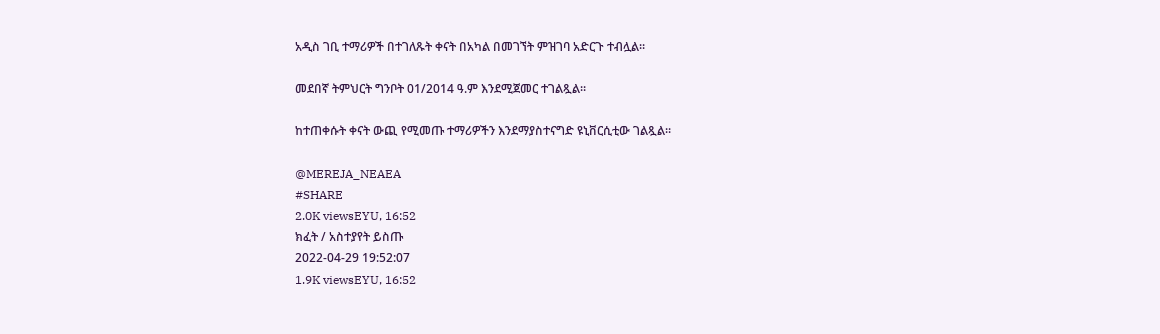አዲስ ገቢ ተማሪዎች በተገለጹት ቀናት በአካል በመገኘት ምዝገባ አድርጉ ተብሏል።

መደበኛ ትምህርት ግንቦት 01/2014 ዓ.ም እንደሚጀመር ተገልጿል።

ከተጠቀሱት ቀናት ውጪ የሚመጡ ተማሪዎችን እንደማያስተናግድ ዩኒቨርሲቲው ገልጿል።

@MEREJA_NEAEA
#SHARE
2.0K viewsEYU, 16:52
ክፈት / አስተያየት ይስጡ
2022-04-29 19:52:07
1.9K viewsEYU, 16:52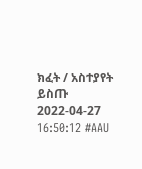ክፈት / አስተያየት ይስጡ
2022-04-27 16:50:12 #AAU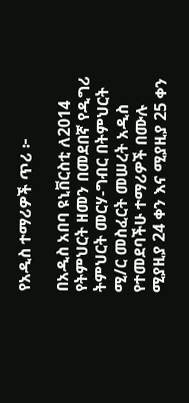የአዲስ ተማሪዎች ጥሪ ፦

በአዲስ አበባ ዩኒቨርስቲ ለ2014  የትምህርት ዘመን በመደበኛ የዲግሪ ትምህርት መርሃ-ግብር በትምህርት ሚ/ር መስፈርት መሠረት አዲስ የተመደባችሁ ተማሪዎች በሙሉ ሚያዚያ 24 ቀን እና ሚያዚያ 25 ቀን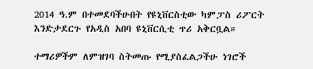2014 ዓ.ም በተመደባችሁበት የዩኒቨርስቲው ካምፓስ ሪፖርት እንድታደርጉ የአዲስ አበባ ዩኒቨርሲቲ ጥሪ አቅርቧል።

ተማሪዎችም ለምዝገባ ስትመጡ የሚያስፈልጋችሁ ነገሮች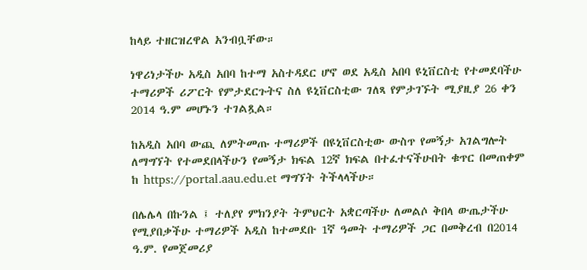ከላይ ተዘርዝረዋል አንብቧቸው።

ነዋሪነታችሁ አዲስ አበባ ከተማ አስተዳደር ሆኖ ወደ አዲስ አበባ ዩኒቨርስቲ የተመደባችሁ ተማሪዎች ሪፖርት የምታደርጉትና ስለ ዩኒቨርስቲው ገለጻ የምታገኙት ሚያዚያ 26 ቀን 2014 ዓ.ም መሆኑን ተገልጿል።

ከአዲስ አበባ ውጪ ለምትመጡ ተማሪዎች በዩኒቨርስቲው ውስጥ የመኝታ አገልግሎት ለማግኘት የተመደበላችሁን የመኝታ ክፍል 12ኛ ክፍል በተፈተናችሁበት ቁጥር በመጠቀም ከ https://portal.aau.edu.et ማግኘት ትችላላችሁ።

በሌሌላ በኩንል ፤ ተለያየ ምክንያት ትምህርት አቋርጣችሁ ለመልሶ ቅበላ ውጤታችሁ የሚያበቃችሁ ተማሪዎች አዲስ ከተመደቡ 1ኛ ዓመት ተማሪዎች ጋር በመቅረብ በ2014 ዓ.ም. የመጀመሪያ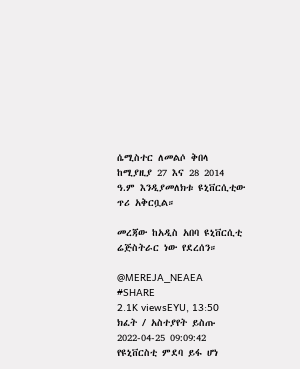ሴሚስተር ለመልሶ ቅበላ ከሚያዚያ 27 እና 28 2014 ዓ.ም እንዲያመለክቱ ዩኒቨርሲቲው ጥሪ አቅርቧል።

መረጃው ከአዲስ አበባ ዩኒቨርሲቲ ሬጅስትራር ነው የደረሰን።

@MEREJA_NEAEA
#SHARE
2.1K viewsEYU, 13:50
ክፈት / አስተያየት ይስጡ
2022-04-25 09:09:42 የዩኒቨርስቲ ምደባ ይፋ ሆነ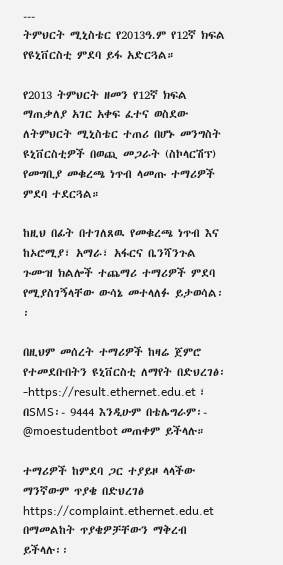---
ትምህርት ሚኒስቴር የ2013ዓ.ም የ12ኛ ክፍል የዩኒቨርስቲ ምደባ ይፋ አድርጓል።

የ2013 ትምህርት ዘመን የ12ኛ ክፍል ማጠቃለያ አገር አቀፍ ፈተና ወስደው ለትምህርት ሚኒስቴር ተጠሪ በሆኑ መንግስት ዩኒቨርስቲዎች በወጪ መጋራት (ስኮላርሽፕ) የመግቢያ መቁረጫ ነጥብ ላመጡ ተማሪዎች ምደባ ተደርጓል።

ከዚህ በፊት በተገለጸዉ የመቁረጫ ነጥብ እና ከኦሮሚያ፣ አማራ፣ አፋርና ቤንሻንጉል ጉሙዝ ክልሎች ተጨማሪ ተማሪዎች ምደባ የሚያስገኝላቸው ውሳኔ መተላለፉ ይታወሳል፡፡

በዚህም መሰረት ተማሪዎች ከዛሬ ጀምሮ የተመደቡበትን ዩኒቨርስቲ ለማየት በድህረገፅ፡-https://result.ethernet.edu.et ፣ በSMS፡- 9444 እንዲሁም በቴሌግራም፡- @moestudentbot መጠቀም ይችላሉ።

ተማሪዎች ከምደባ ጋር ተያይዞ ላላችው ማንኛውም ጥያቄ በድህረገፅ https://complaint.ethernet.edu.et በማመልከት ጥያቄዎቻቸውን ማቅረብ ይችላሉ፡፡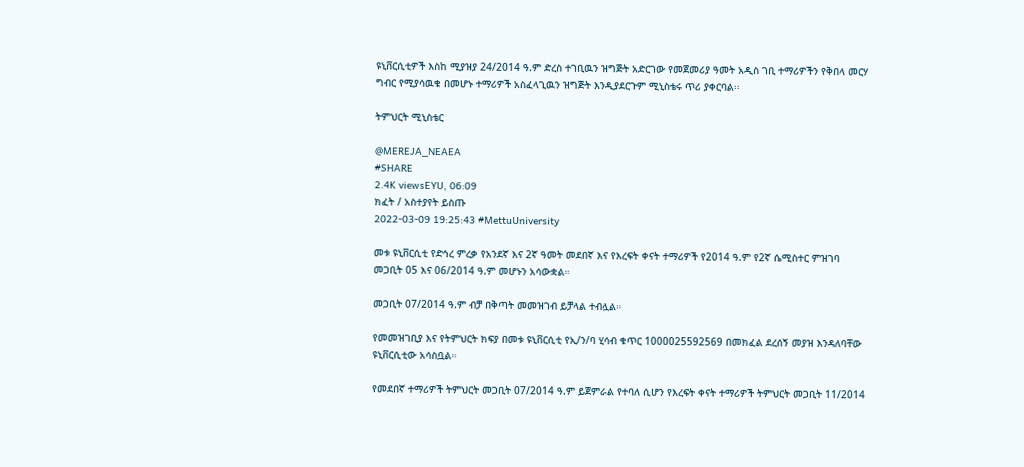ዩኒቨርሲቲዎች እስከ ሚያዝያ 24/2014 ዓ.ም ድረስ ተገቢዉን ዝግጅት አድርገው የመጀመሪያ ዓመት አዲስ ገቢ ተማሪዎችን የቅበላ መርሃ ግብር የሚያሳዉቁ በመሆኑ ተማሪዎች አስፈላጊዉን ዝግጅት እንዲያደርጉም ሚኒስቴሩ ጥሪ ያቀርባል፡፡

ትምህርት ሚኒስቴር

@MEREJA_NEAEA
#SHARE
2.4K viewsEYU, 06:09
ክፈት / አስተያየት ይስጡ
2022-03-09 19:25:43 #MettuUniversity

መቱ ዩኒቨርሲቲ የድኅረ ምረቃ የአንደኛ እና 2ኛ ዓመት መደበኛ እና የእረፍት ቀናት ተማሪዎች የ2014 ዓ.ም የ2ኛ ሴሚስተር ምዝገባ መጋቢት 05 እና 06/2014 ዓ.ም መሆኑን አሳውቋል።

መጋቢት 07/2014 ዓ.ም ብቻ በቅጣት መመዝገብ ይቻላል ተብሏል።

የመመዝገቢያ እና የትምህርት ክፍያ በመቱ ዩኒቨርሲቲ የኢ/ን/ባ ሂሳብ ቁጥር 1000025592569 በመክፈል ደረሰኝ መያዝ እንዳለባቸው ዩኒቨርሲቲው አሳስቧል።

የመደበኛ ተማሪዎች ትምህርት መጋቢት 07/2014 ዓ.ም ይጀምራል የተባለ ሲሆን የእረፍት ቀናት ተማሪዎች ትምህርት መጋቢት 11/2014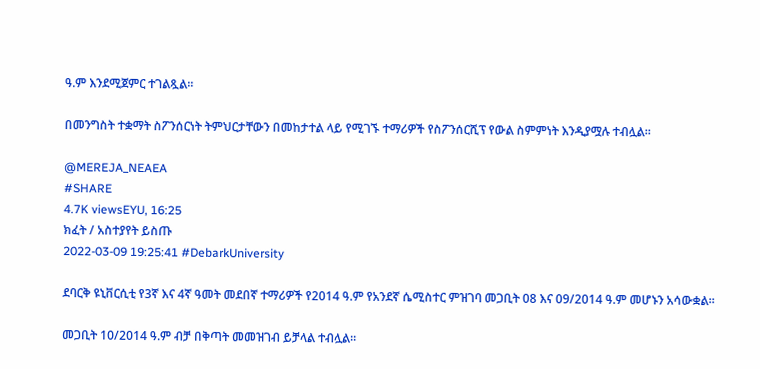ዓ.ም እንደሚጀምር ተገልጿል፡፡

በመንግስት ተቋማት ስፖንሰርነት ትምህርታቸውን በመከታተል ላይ የሚገኙ ተማሪዎች የስፖንሰርሺፕ የውል ስምምነት እንዲያሟሉ ተብሏል።

@MEREJA_NEAEA
#SHARE
4.7K viewsEYU, 16:25
ክፈት / አስተያየት ይስጡ
2022-03-09 19:25:41 #DebarkUniversity

ደባርቅ ዩኒቨርሲቲ የ3ኛ እና 4ኛ ዓመት መደበኛ ተማሪዎች የ2014 ዓ.ም የአንደኛ ሴሚስተር ምዝገባ መጋቢት 08 እና 09/2014 ዓ.ም መሆኑን አሳውቋል።

መጋቢት 10/2014 ዓ.ም ብቻ በቅጣት መመዝገብ ይቻላል ተብሏል።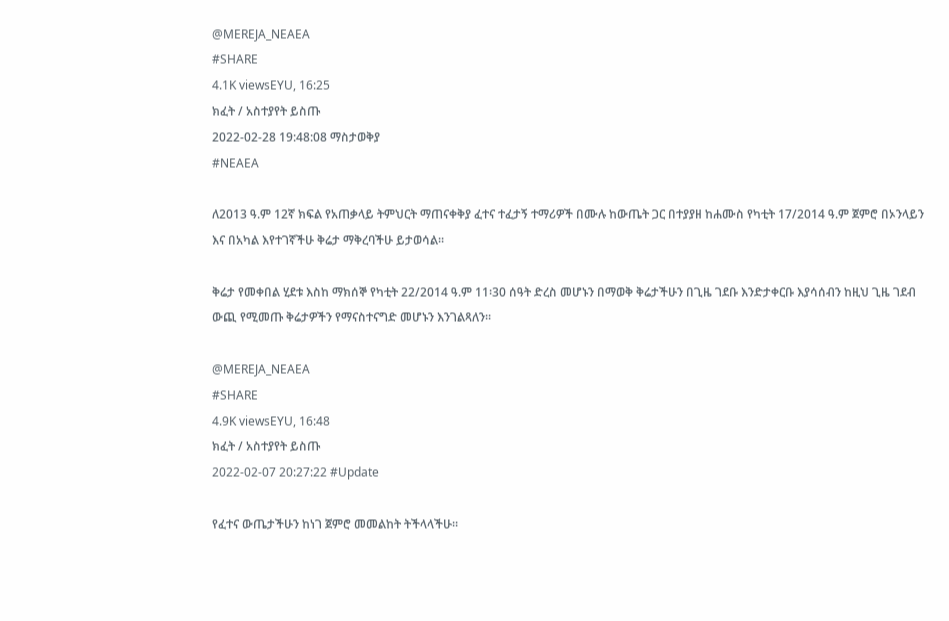@MEREJA_NEAEA
#SHARE
4.1K viewsEYU, 16:25
ክፈት / አስተያየት ይስጡ
2022-02-28 19:48:08 ማስታወቅያ
#NEAEA

ለ2013 ዓ.ም 12ኛ ክፍል የአጠቃላይ ትምህርት ማጠናቀቅያ ፈተና ተፈታኝ ተማሪዎች በሙሉ ከውጤት ጋር በተያያዘ ከሐሙስ የካቲት 17/2014 ዓ.ም ጀምሮ በኦንላይን እና በአካል እየተገኛችሁ ቅሬታ ማቅረባችሁ ይታወሳል፡፡

ቅሬታ የመቀበል ሂደቱ እስከ ማክሰኞ የካቲት 22/2014 ዓ.ም 11፡30 ሰዓት ድረስ መሆኑን በማወቅ ቅሬታችሁን በጊዜ ገደቡ እንድታቀርቡ እያሳሰብን ከዚህ ጊዜ ገደብ ውጪ የሚመጡ ቅሬታዎችን የማናስተናግድ መሆኑን እንገልጻለን፡፡

@MEREJA_NEAEA
#SHARE
4.9K viewsEYU, 16:48
ክፈት / አስተያየት ይስጡ
2022-02-07 20:27:22 #Update

የፈተና ውጤታችሁን ከነገ ጀምሮ መመልከት ትችላላችሁ።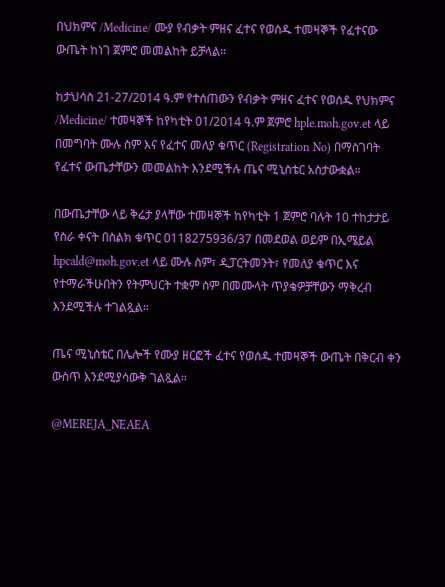በህክምና /Medicine/ ሙያ የብቃት ምዘና ፈተና የወሰዱ ተመዛኞች የፈተናው ውጤት ከነገ ጀምሮ መመልከት ይቻላል።

ከታህሳስ 21-27/2014 ዓ.ም የተሰጠውን የብቃት ምዘና ፈተና የወሰዱ የህክምና /Medicine/ ተመዛኞች ከየካቲት 01/2014 ዓ.ም ጀምሮ hple.moh.gov.et ላይ በመግባት ሙሉ ስም እና የፈተና መለያ ቁጥር (Registration No) በማስገባት የፈተና ውጤታቸውን መመልከት እንደሚችሉ ጤና ሚኒስቴር አስታውቋል።

በውጤታቸው ላይ ቅሬታ ያላቸው ተመዛኞች ከየካቲት 1 ጀምሮ ባሉት 10 ተከታታይ የስራ ቀናት በስልክ ቁጥር 0118275936/37 በመደወል ወይም በኢሜይል hpcald@moh.gov.et ላይ ሙሉ ስም፣ ዲፓርትመንት፣ የመለያ ቁጥር እና የተማራችሁበትን የትምህርት ተቋም ስም በመሙላት ጥያቄዎቻቸውን ማቅረብ እንደሚችሉ ተገልጿል።

ጤና ሚኒስቴር በሌሎች የሙያ ዘርፎች ፈተና የወሰዱ ተመዛኞች ውጤት በቅርብ ቀን ውስጥ እንደሚያሳውቅ ገልጿል።

@MEREJA_NEAEA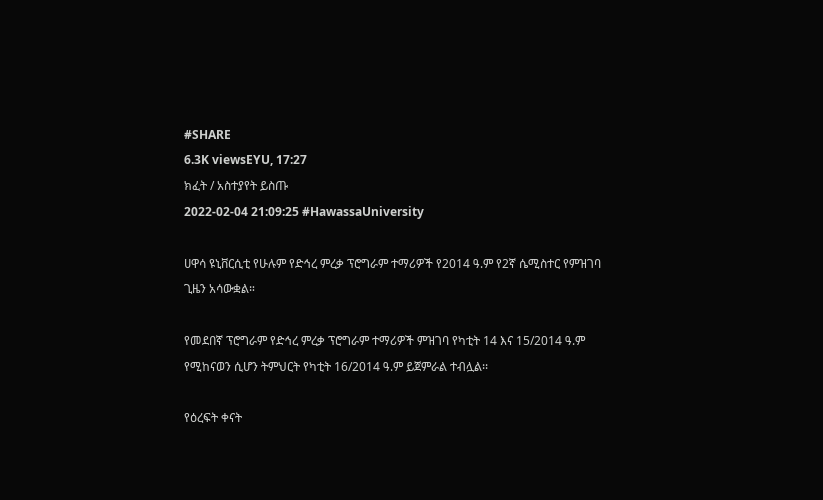#SHARE
6.3K viewsEYU, 17:27
ክፈት / አስተያየት ይስጡ
2022-02-04 21:09:25 #HawassaUniversity

ሀዋሳ ዩኒቨርሲቲ የሁሉም የድኅረ ምረቃ ፕሮግራም ተማሪዎች የ2014 ዓ.ም የ2ኛ ሴሚስተር የምዝገባ ጊዜን አሳውቋል።

የመደበኛ ፕሮግራም የድኅረ ምረቃ ፕሮግራም ተማሪዎች ምዝገባ የካቲት 14 እና 15/2014 ዓ.ም የሚከናወን ሲሆን ትምህርት የካቲት 16/2014 ዓ.ም ይጀምራል ተብሏል፡፡

የዕረፍት ቀናት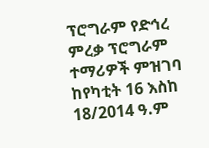ፕሮግራም የድኅረ ምረቃ ፕሮግራም ተማሪዎች ምዝገባ ከየካቲት 16 እስከ 18/2014 ዓ.ም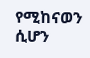የሚከናወን ሲሆን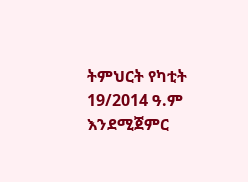ትምህርት የካቲት 19/2014 ዓ.ም እንደሚጀምር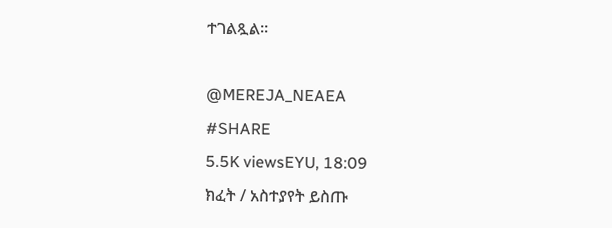ተገልጿል።

@MEREJA_NEAEA
#SHARE
5.5K viewsEYU, 18:09
ክፈት / አስተያየት ይስጡ